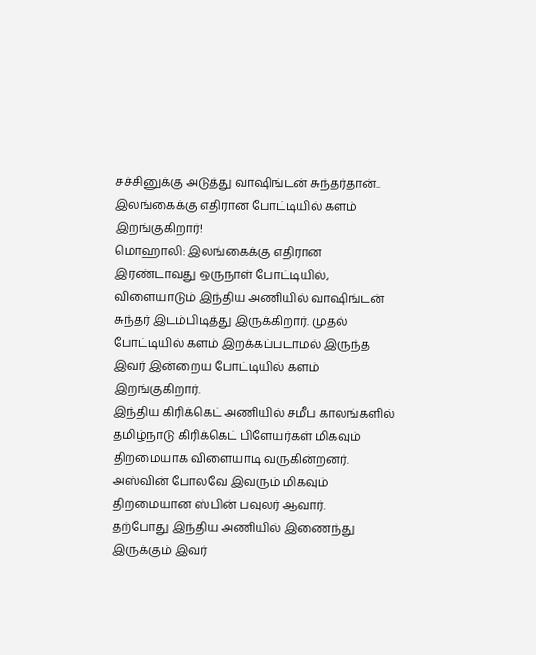சச்சினுக்கு அடுத்து வாஷிங்டன் சுந்தர்தான்.. இலங்கைக்கு எதிரான போட்டியில் களம் இறங்குகிறார்!
மொஹாலி: இலங்கைக்கு எதிரான இரண்டாவது ஒருநாள் போட்டியில், விளையாடும் இந்திய அணியில் வாஷிங்டன் சுந்தர் இடம்பிடித்து இருக்கிறார். முதல் போட்டியில் களம் இறக்கப்படாமல் இருந்த இவர் இன்றைய போட்டியில் களம் இறங்குகிறார்.
இந்திய கிரிக்கெட் அணியில் சமீப காலங்களில் தமிழ்நாடு கிரிக்கெட் பிளேயர்கள் மிகவும் திறமையாக விளையாடி வருகின்றனர். அஸ்வின் போலவே இவரும் மிகவும் திறமையான ஸ்பின் பவுலர் ஆவார்.
தற்போது இந்திய அணியில் இணைந்து இருக்கும் இவர்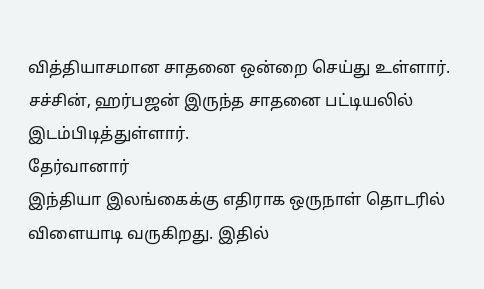வித்தியாசமான சாதனை ஒன்றை செய்து உள்ளார். சச்சின், ஹர்பஜன் இருந்த சாதனை பட்டியலில் இடம்பிடித்துள்ளார்.
தேர்வானார்
இந்தியா இலங்கைக்கு எதிராக ஒருநாள் தொடரில் விளையாடி வருகிறது. இதில்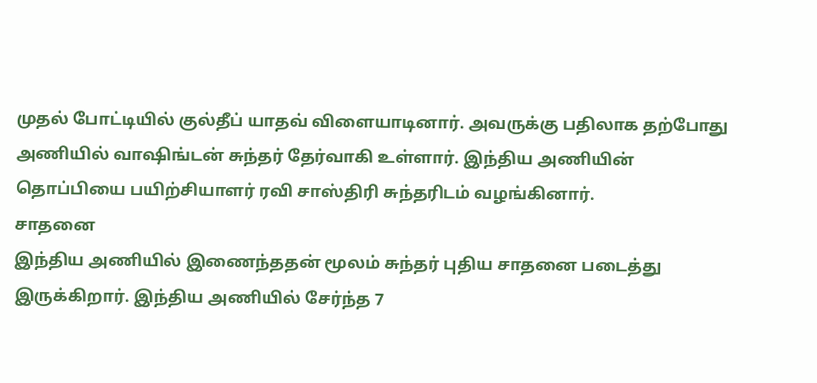முதல் போட்டியில் குல்தீப் யாதவ் விளையாடினார். அவருக்கு பதிலாக தற்போது அணியில் வாஷிங்டன் சுந்தர் தேர்வாகி உள்ளார். இந்திய அணியின் தொப்பியை பயிற்சியாளர் ரவி சாஸ்திரி சுந்தரிடம் வழங்கினார்.
சாதனை
இந்திய அணியில் இணைந்ததன் மூலம் சுந்தர் புதிய சாதனை படைத்து இருக்கிறார். இந்திய அணியில் சேர்ந்த 7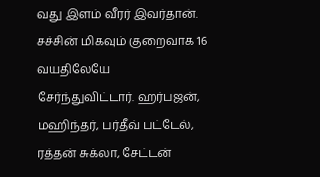வது இளம் வீரர் இவர்தான். சச்சின் மிகவும் குறைவாக 16 வயதிலேயே சேர்ந்துவிட்டார். ஹர்பஜன், மஹிந்தர், பர்தீவ் பட்டேல், ரத்தன் சுக்லா, சேட்டன்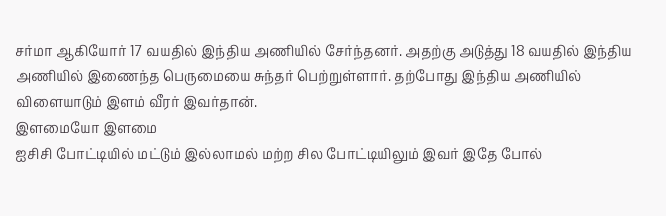சர்மா ஆகியோர் 17 வயதில் இந்திய அணியில் சேர்ந்தனர். அதற்கு அடுத்து 18 வயதில் இந்திய அணியில் இணைந்த பெருமையை சுந்தர் பெற்றுள்ளார். தற்போது இந்திய அணியில் விளையாடும் இளம் வீரர் இவர்தான்.
இளமையோ இளமை
ஐசிசி போட்டியில் மட்டும் இல்லாமல் மற்ற சில போட்டியிலும் இவர் இதே போல்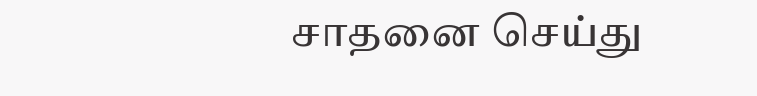சாதனை செய்து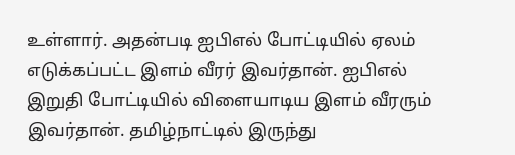உள்ளார். அதன்படி ஐபிஎல் போட்டியில் ஏலம் எடுக்கப்பட்ட இளம் வீரர் இவர்தான். ஐபிஎல் இறுதி போட்டியில் விளையாடிய இளம் வீரரும் இவர்தான். தமிழ்நாட்டில் இருந்து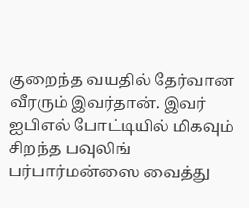குறைந்த வயதில் தேர்வான வீரரும் இவர்தான். இவர் ஐபிஎல் போட்டியில் மிகவும் சிறந்த பவுலிங் பர்பார்மன்ஸை வைத்து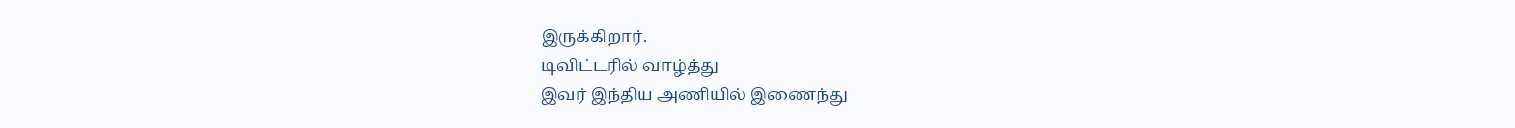இருக்கிறார்.
டிவிட்டரில் வாழ்த்து
இவர் இந்திய அணியில் இணைந்து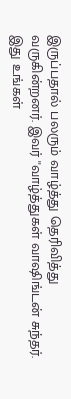இருப்பதால் பலரும் வாழ்த்து தெரிவித்து வருகின்றனர். இவர் ''வாழ்த்துகள் வாஷிங்டன் சுந்தர். இது உங்கள்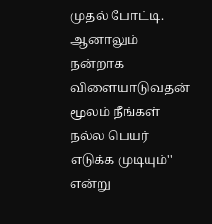முதல் போட்டி. ஆனாலும் நன்றாக விளையாடுவதன் மூலம் நீங்கள் நல்ல பெயர் எடுக்க முடியும்'' என்று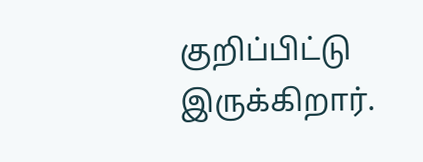குறிப்பிட்டு இருக்கிறார்.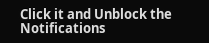Click it and Unblock the Notifications